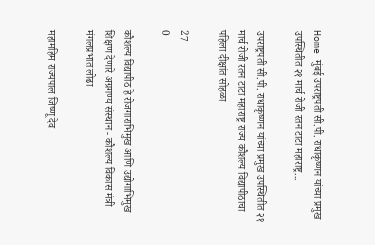Home मुंबई उपराष्ट्रपती सी.पी. राधाकृष्णन यांच्या प्रमुख उपस्थितीत २१ मार्च रोजी रतन टाटा महाराष्ट्र...

उपराष्ट्रपती सी.पी. राधाकृष्णन यांच्या प्रमुख उपस्थितीत २१ मार्च रोजी रतन टाटा महाराष्ट्र राज्य कौशल्य विद्यापीठाचा पहिला दीक्षांत सोहळा

27
0

कौशल्य विद्यापीठ हे रोजगाराभिमुख आणि उद्योगाभिमुख शिक्षण देणारे अग्रगण्य संस्थान - कौशल्य विकास मंत्री मंगलप्रभात लोढा

महामहिम राज्यपाल जिष्णू देव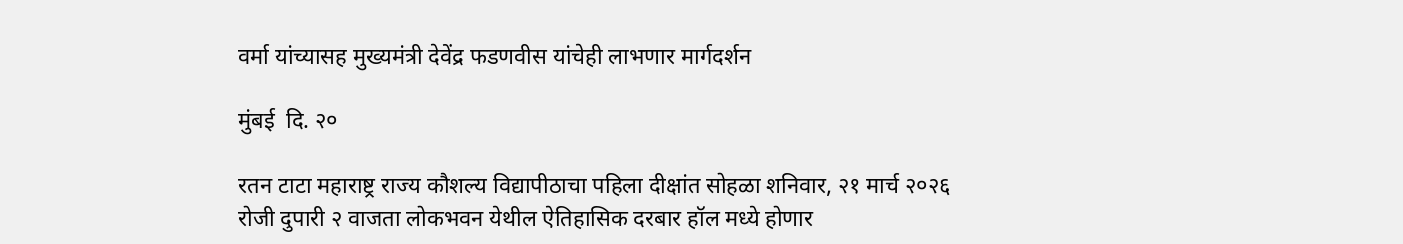वर्मा यांच्यासह मुख्यमंत्री देवेंद्र फडणवीस यांचेही लाभणार मार्गदर्शन

मुंबई  दि. २०

रतन टाटा महाराष्ट्र राज्य कौशल्य विद्यापीठाचा पहिला दीक्षांत सोहळा शनिवार, २१ मार्च २०२६ रोजी दुपारी २ वाजता लोकभवन येथील ऐतिहासिक दरबार हॉल मध्ये होणार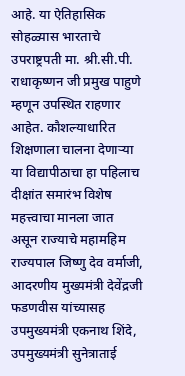आहे. या ऐतिहासिक सोहळ्यास भारताचे उपराष्ट्रपती मा. श्री.सी.पी. राधाकृष्णन जी प्रमुख पाहुणे म्हणून उपस्थित राहणार आहेत. कौशल्याधारित शिक्षणाला चालना देणाऱ्या या विद्यापीठाचा हा पहिलाच दीक्षांत समारंभ विशेष महत्त्वाचा मानला जात असून राज्याचे महामहिम राज्यपाल जिष्णु देव वर्माजी, आदरणीय मुख्यमंत्री देवेंद्रजी फडणवीस यांच्यासह उपमुख्यमंत्री एकनाथ शिंदे, उपमुख्यमंत्री सुनेत्राताई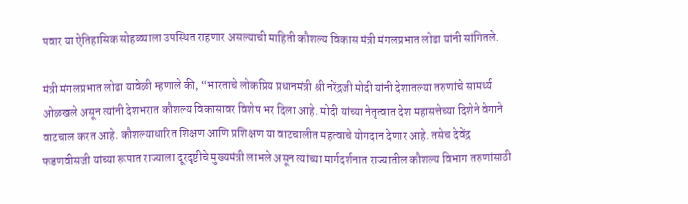पवार या ऐतिहासिक सोहळ्याला उपस्थित राहणार असल्याची माहिती कौशल्य विकास मंत्री मंगलप्रभात लोढा यांनी सांगितले.

मंत्री मंगलप्रभात लोढा यावेळी म्हणाले की, “भारताचे लोकप्रिय प्रधानमंत्री श्री नरेंद्रजी मोदी यांनी देशातल्या तरुणांचे सामर्थ्य ओळखले असून त्यांनी देशभरात कौशल्य विकासावर विशेष भर दिला आहे. मोदी यांच्या नेतृत्वात देश महासत्तेच्या दिशेने वेगाने वाटचाल करत आहे. कौशल्याधारित शिक्षण आणि प्रशिक्षण या वाटचालीत महत्वाचे योगदान देणार आहे. तसेच देवेंद्र फडणवीसजी यांच्या रूपात राज्याला दूरदृष्टीचे मुख्यमंत्री लाभले असून त्यांच्या मार्गदर्शनात राज्यातील कौशल्य विभाग तरुणांसाठी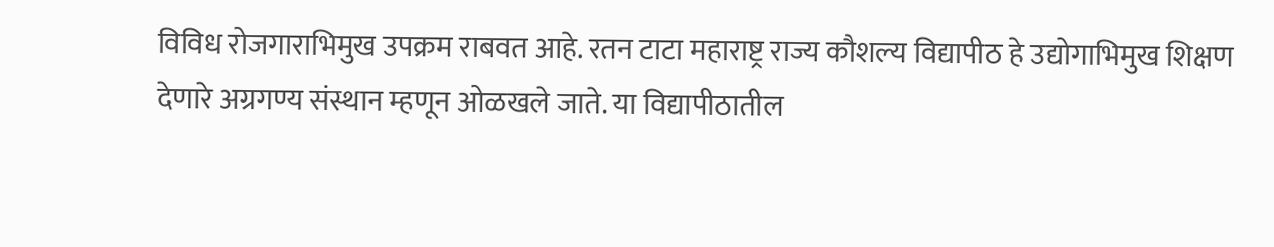विविध रोजगाराभिमुख उपक्रम राबवत आहे. रतन टाटा महाराष्ट्र राज्य कौशल्य विद्यापीठ हे उद्योगाभिमुख शिक्षण देणारे अग्रगण्य संस्थान म्हणून ओळखले जाते. या विद्यापीठातील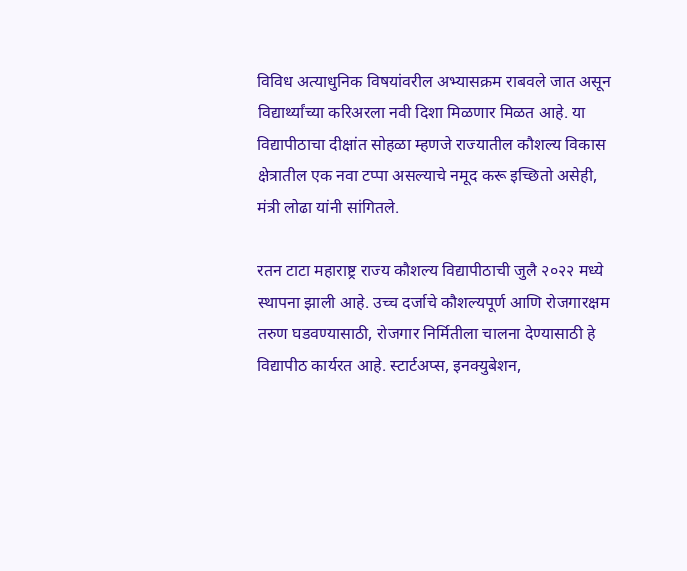विविध अत्याधुनिक विषयांवरील अभ्यासक्रम राबवले जात असून विद्यार्थ्यांच्या करिअरला नवी दिशा मिळणार मिळत आहे. या विद्यापीठाचा दीक्षांत सोहळा म्हणजे राज्यातील कौशल्य विकास क्षेत्रातील एक नवा टप्पा असल्याचे नमूद करू इच्छितो असेही, मंत्री लोढा यांनी सांगितले.

रतन टाटा महाराष्ट्र राज्य कौशल्य विद्यापीठाची जुलै २०२२ मध्ये स्थापना झाली आहे. उच्च दर्जाचे कौशल्यपूर्ण आणि रोजगारक्षम तरुण घडवण्यासाठी, रोजगार निर्मितीला चालना देण्यासाठी हे विद्यापीठ कार्यरत आहे. स्टार्टअप्स, इनक्युबेशन,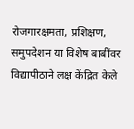रोजगारक्षमता, प्रशिक्षण, समुपदेशन या विशेष बाबींवर विद्यापीठाने लक्ष केंद्रित केले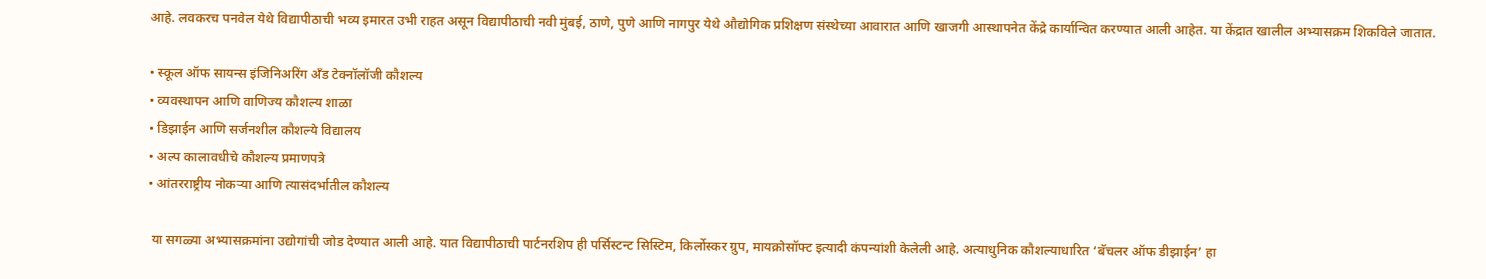आहे. लवकरच पनवेल येथे विद्यापीठाची भव्य इमारत उभी राहत असून विद्यापीठाची नवी मुंबई, ठाणे, पुणे आणि नागपुर येथे औद्योगिक प्रशिक्षण संस्थेच्या आवारात आणि खाजगी आस्थापनेत केंद्रे कार्यान्वित करण्यात आली आहेत. या केंद्रात खालील अभ्यासक्रम शिकविले जातात.

• स्कूल ऑफ सायन्स इंजिनिअरिंग अँड टेक्नॉलॉजी कौशल्य
• व्यवस्थापन आणि वाणिज्य कौशल्य शाळा
• डिझाईन आणि सर्जनशील कौशल्ये विद्यालय
• अल्प कालावधीचे कौशल्य प्रमाणपत्रे
• आंतरराष्ट्रीय नोकऱ्या आणि त्यासंदर्भातील कौशल्य

 या सगळ्या अभ्यासक्रमांना उद्योगांची जोड देण्यात आली आहे. यात विद्यापीठाची पार्टनरशिप ही पर्सिस्टन्ट सिस्टिम, किर्लोस्कर ग्रुप, मायक्रोसॉफ्ट इत्यादी कंपन्यांशी केलेली आहे. अत्याधुनिक कौशल्याधारित ‘बॅचलर ऑफ डीझाईन’ हा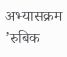अभ्यासक्रम ’रुबिक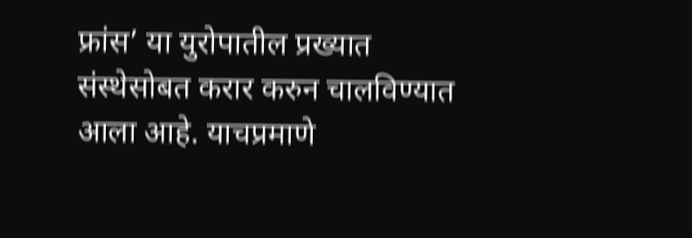फ्रांस’ या युरोपातील प्रख्यात संस्थेसोबत करार करुन चालविण्यात आला आहे. याचप्रमाणे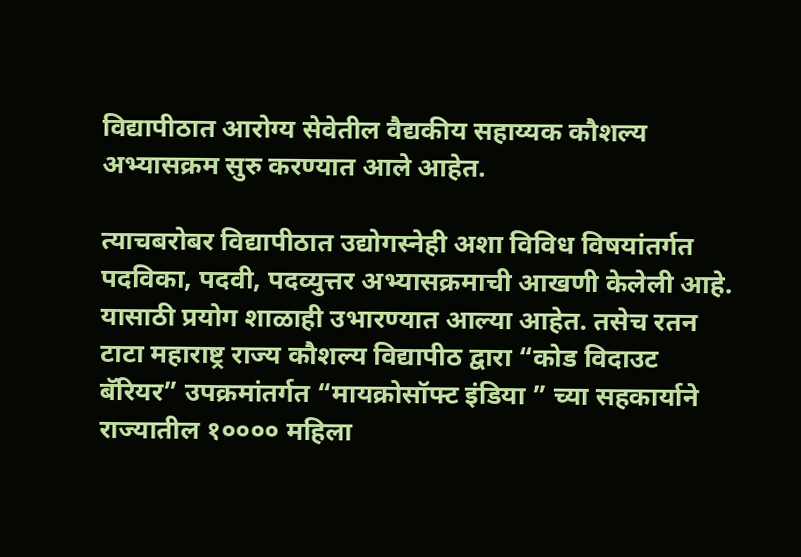विद्यापीठात आरोग्य सेवेतील वैद्यकीय सहाय्यक कौशल्य अभ्यासक्रम सुरु करण्यात आले आहेत.

त्याचबरोबर विद्यापीठात उद्योगस्नेही अशा विविध विषयांतर्गत पदविका, पदवी, पदव्युत्तर अभ्यासक्रमाची आखणी केलेली आहे. यासाठी प्रयोग शाळाही उभारण्यात आल्या आहेत. तसेच रतन टाटा महाराष्ट्र राज्य कौशल्य विद्यापीठ द्वारा “कोड विदाउट बॅरियर” उपक्रमांतर्गत “मायक्रोसॉफ्ट इंडिया ” च्या सहकार्याने राज्यातील १०००० महिला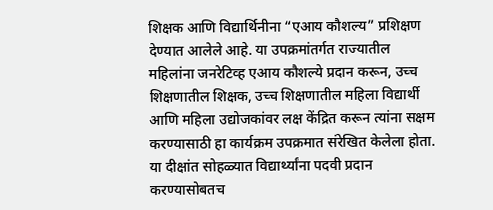शिक्षक आणि विद्यार्थिनीना “एआय कौशल्य” प्रशिक्षण देण्यात आलेले आहे. या उपक्रमांतर्गत राज्यातील महिलांना जनरेटिव्ह एआय कौशल्ये प्रदान करून, उच्च शिक्षणातील शिक्षक, उच्च शिक्षणातील महिला विद्यार्थी आणि महिला उद्योजकांवर लक्ष केंद्रित करून त्यांना सक्षम करण्यासाठी हा कार्यक्रम उपक्रमात संरेखित केलेला होता. या दीक्षांत सोहळ्यात विद्यार्थ्यांना पदवी प्रदान करण्यासोबतच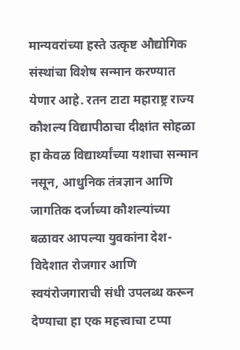मान्यवरांच्या हस्ते उत्कृष्ट औद्योगिक संस्थांचा विशेष सन्मान करण्यात येणार आहे. रतन टाटा महाराष्ट्र राज्य कौशल्य विद्यापीठाचा दीक्षांत सोहळा हा केवळ विद्यार्थ्यांच्या यशाचा सन्मान नसून, आधुनिक तंत्रज्ञान आणि जागतिक दर्जाच्या कौशल्यांच्या बळावर आपल्या युवकांना देश-विदेशात रोजगार आणि स्वयंरोजगाराची संधी उपलब्ध करून देण्याचा हा एक महत्त्वाचा टप्पा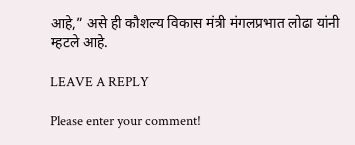आहे,” असे ही कौशल्य विकास मंत्री मंगलप्रभात लोढा यांनी म्हटले आहे.

LEAVE A REPLY

Please enter your comment!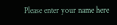Please enter your name here